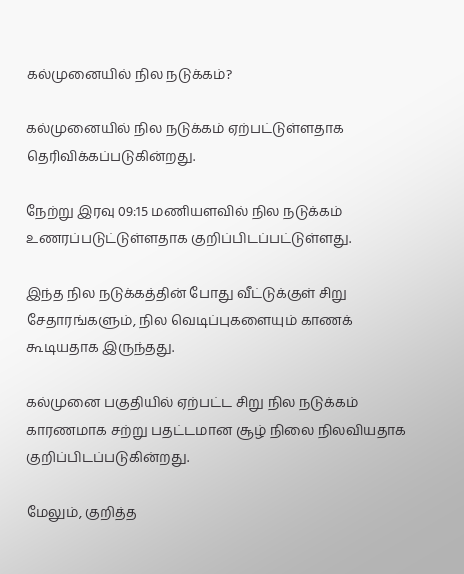கல்முனையில் நில நடுக்கம்?

கல்முனையில் நில நடுக்கம் ஏற்பட்டுள்ளதாக தெரிவிக்கப்படுகின்றது.

நேற்று இரவு 09:15 மணியளவில் நில நடுக்கம் உணரப்படுட்டுள்ளதாக குறிப்பிடப்பட்டுள்ளது.

இந்த நில நடுக்கத்தின் போது வீட்டுக்குள் சிறு சேதாரங்களும், நில வெடிப்புகளையும் காணக் கூடியதாக இருந்தது.

கல்முனை பகுதியில் ஏற்பட்ட சிறு நில நடுக்கம் காரணமாக சற்று பதட்டமான சூழ் நிலை நிலவியதாக குறிப்பிடப்படுகின்றது.

மேலும், குறித்த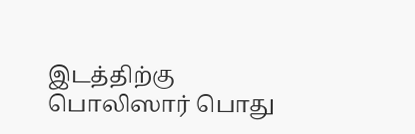இடத்திற்கு பொலிஸார் பொது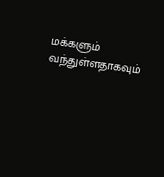மக்களும் வந்துள்ளதாகவும்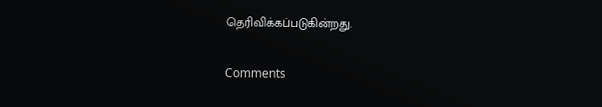தெரிவிக்கப்படுகின்றது.


Comments